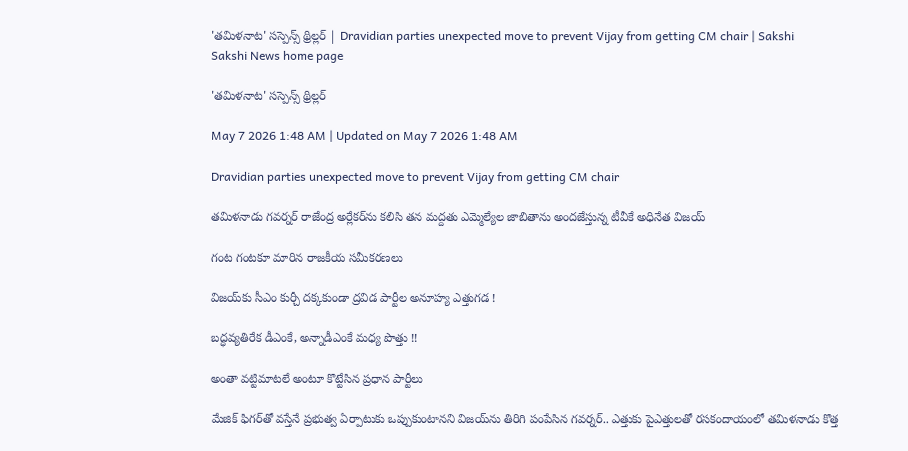'తమిళనాట' సస్పెన్స్‌ థ్రిల్లర్‌ | Dravidian parties unexpected move to prevent Vijay from getting CM chair | Sakshi
Sakshi News home page

'తమిళనాట' సస్పెన్స్‌ థ్రిల్లర్‌

May 7 2026 1:48 AM | Updated on May 7 2026 1:48 AM

Dravidian parties unexpected move to prevent Vijay from getting CM chair

తమిళనాడు గవర్నర్‌ రాజేంద్ర అర్లేకర్‌ను కలిసి తన మద్దతు ఎమ్మెల్యేల జాబితాను అందజేస్తున్న టీవీకే అధినేత విజయ్‌

గంట గంటకూ మారిన రాజకీయ సమీకరణలు

విజయ్‌కు సీఎం కుర్చీ దక్కకుండా ద్రవిడ పార్టీల అనూహ్య ఎత్తుగడ !

బద్ధవ్యతిరేక డీఎంకే, అన్నాడీఎంకే మధ్య పొత్తు !!

అంతా వట్టిమాటలే అంటూ కొట్టేసిన ప్రధాన పార్టీలు

మేజిక్‌ ఫిగర్‌తో వస్తేనే ప్రభుత్వ ఏర్పాటుకు ఒప్పుకుంటానని విజయ్‌ను తిరిగి పంపేసిన గవర్నర్‌.. ఎత్తుకు పైఎత్తులతో రసకందాయంలో తమిళనాడు కొత్త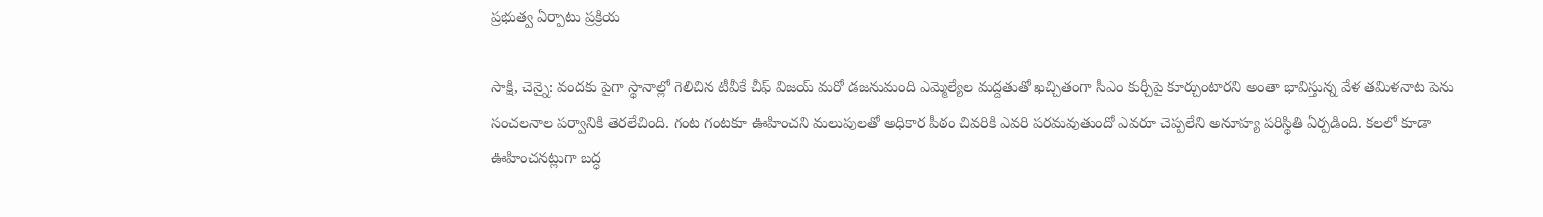ప్రభుత్వ ఏర్పాటు ప్రక్రియ

సాక్షి, చెన్నై: వందకు పైగా స్థానాల్లో గెలిచిన టీవీకే చీఫ్‌ విజయ్‌ మరో డజనుమంది ఎమ్మెల్యేల మద్దతుతో ఖచ్చితంగా సీఎం కుర్చీపై కూర్చుంటారని అంతా భావిస్తున్న వేళ తమిళనాట పెను సంచలనాల పర్వానికి తెరలేచింది. గంట గంటకూ ఊహించని మలుపులతో అధికార పీఠం చివరికి ఎవరి పరమవుతుందో ఎవరూ చెప్పలేని అనూహ్య పరిస్థితి ఏర్పడింది. కలలో కూడా ఊహించనట్లుగా బద్ధ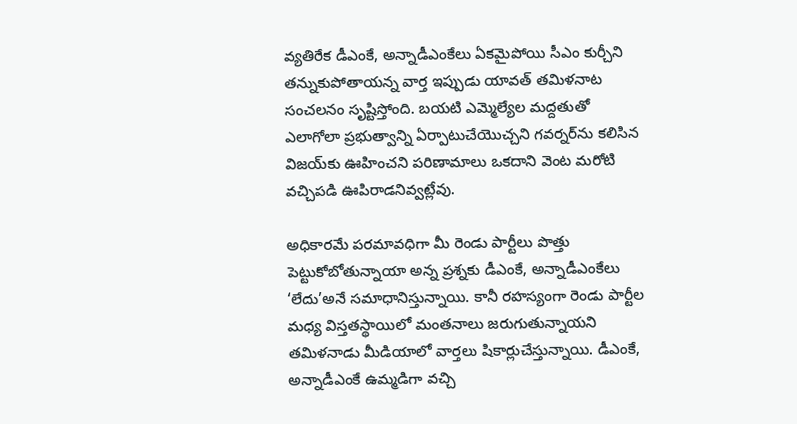వ్యతిరేక డీఎంకే, అన్నాడీఎంకేలు ఏకమైపోయి సీఎం కుర్చీని తన్నుకుపోతాయన్న వార్త ఇప్పుడు యావత్‌ తమిళనాట సంచలనం సృష్టిస్తోంది. బయటి ఎమ్మెల్యేల మద్దతుతో ఎలాగోలా ప్రభుత్వాన్ని ఏర్పాటుచేయొచ్చని గవర్నర్‌ను కలిసిన విజయ్‌కు ఊహించని పరిణామాలు ఒకదాని వెంట మరోటి వచ్చిపడి ఊపిరాడనివ్వట్లేవు.

అధికారమే పరమావధిగా మీ రెండు పార్టీలు పొత్తు పెట్టుకోబోతున్నాయా అన్న ప్రశ్నకు డీఎంకే, అన్నాడీఎంకేలు ‘లేదు’అనే సమాధానిస్తున్నాయి. కానీ రహస్యంగా రెండు పార్టీల మధ్య విస్తతస్థాయిలో మంతనాలు జరుగుతున్నాయని తమిళనాడు మీడియాలో వార్తలు షికార్లుచేస్తున్నాయి. డీఎంకే, అన్నాడీఎంకే ఉమ్మడిగా వచ్చి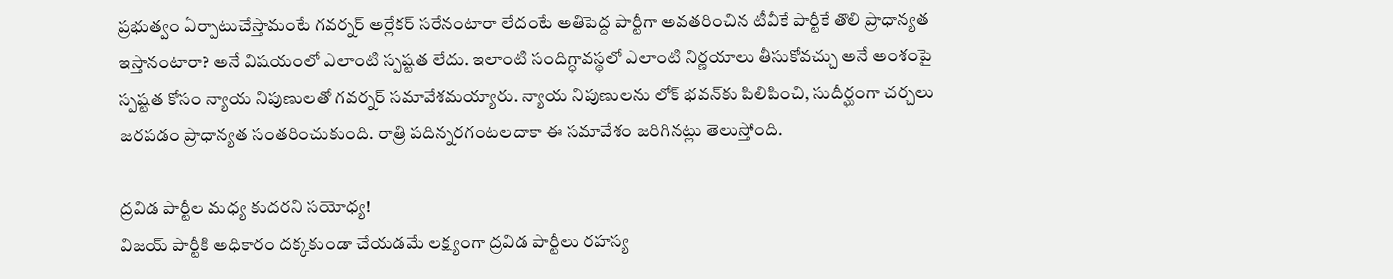ప్రభుత్వం ఏర్పాటుచేస్తామంటే గవర్నర్‌ అర్లేకర్‌ సరేనంటారా లేదంటే అతిపెద్ద పార్టీగా అవతరించిన టీవీకే పార్టీకే తొలి ప్రాధాన్యత ఇస్తానంటారా? అనే విషయంలో ఎలాంటి స్పష్టత లేదు. ఇలాంటి సందిగ్ధావస్థలో ఎలాంటి నిర్ణయాలు తీసుకోవచ్చు అనే అంశంపై స్పష్టత కోసం న్యాయ నిపుణులతో గవర్నర్‌ సమావేశమయ్యారు. న్యాయ నిపుణులను లోక్‌ భవన్‌కు పిలిపించి, సుదీర్ఘంగా చర్చలు జరపడం ప్రాధాన్యత సంతరించుకుంది. రాత్రి పదిన్నరగంటలదాకా ఈ సమావేశం జరిగినట్లు తెలుస్తోంది.

ద్రవిడ పార్టీల మధ్య కుదరని సయోధ్య!
విజయ్‌ పార్టీకి అధికారం దక్కకుండా చేయడమే లక్ష్యంగా ద్రవిడ పార్టీలు రహస్య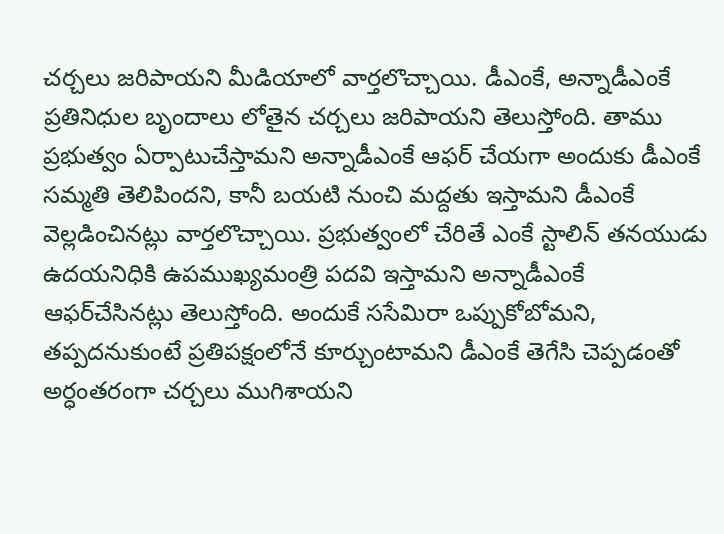చర్చలు జరిపాయని మీడియాలో వార్తలొచ్చాయి. డీఎంకే, అన్నాడీఎంకే ప్రతినిధుల బృందాలు లోతైన చర్చలు జరిపాయని తెలుస్తోంది. తాము ప్రభుత్వం ఏర్పాటుచేస్తామని అన్నాడీఎంకే ఆఫర్‌ చేయగా అందుకు డీఎంకే సమ్మతి తెలిపిందని, కానీ బయటి నుంచి మద్దతు ఇస్తామని డీఎంకే వెల్లడించినట్లు వార్తలొచ్చాయి. ప్రభుత్వంలో చేరితే ఎంకే స్టాలిన్‌ తనయుడు ఉదయనిధికి ఉపముఖ్యమంత్రి పదవి ఇస్తామని అన్నాడీఎంకే ఆఫర్‌చేసినట్లు తెలుస్తోంది. అందుకే ససేమిరా ఒప్పుకోబోమని, తప్పదనుకుంటే ప్రతిపక్షంలోనే కూర్చుంటామని డీఎంకే తెగేసి చెప్పడంతో అర్ధంతరంగా చర్చలు ముగిశాయని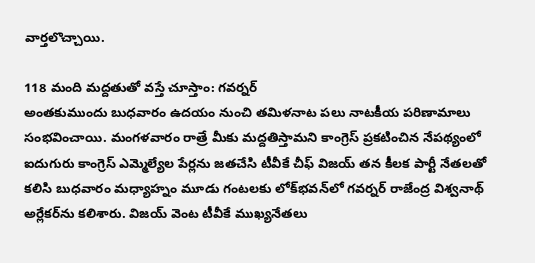వార్తలొచ్చాయి.

118 మంది మద్దతుతో వస్తే చూస్తాం: గవర్నర్‌
అంతకుముందు బుధవారం ఉదయం నుంచి తమిళనాట పలు నాటకీయ పరిణామాలు సంభవించాయి. మంగళవారం రాత్రే మీకు మద్దతిస్తామని కాంగ్రెస్‌ ప్రకటించిన నేపథ్యంలో ఐదుగురు కాంగ్రెస్‌ ఎమ్మెల్యేల పేర్లను జతచేసి టీవీకే చీఫ్‌ విజయ్‌ తన కీలక పార్టీ నేతలతో కలిసి బుధవారం మధ్యాహ్నం మూడు గంటలకు లోక్‌భవన్‌లో గవర్నర్‌ రాజేంద్ర విశ్వనాథ్‌ అర్లేకర్‌ను కలిశారు. విజయ్‌ వెంట టీవీకే ముఖ్యనేతలు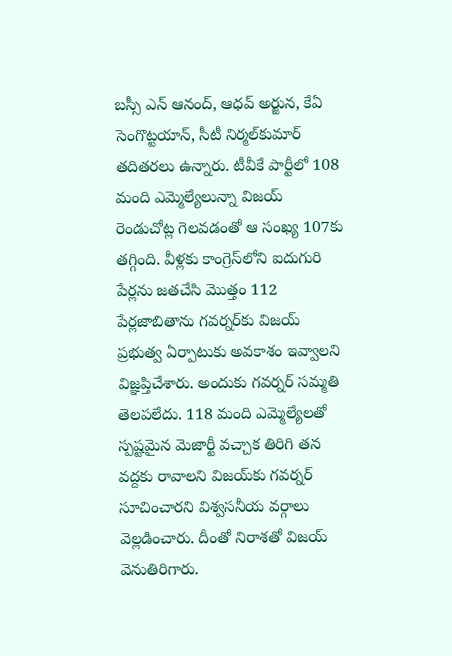బస్సీ ఎన్‌ ఆనంద్, ఆధవ్‌ అర్జున, కేఏ సెంగొట్టయాన్, సీటీ నిర్మల్‌కుమార్‌ తదితరలు ఉన్నారు. టీవీకే పార్టీలో 108 మంది ఎమ్మెల్యేలున్నా విజయ్‌ రెండుచోట్ల గెలవడంతో ఆ సంఖ్య 107కు తగ్గింది. వీళ్లకు కాంగ్రెస్‌లోని ఐదుగురి పేర్లను జతచేసి మొత్తం 112 పేర్లజాబితాను గవర్నర్‌కు విజయ్‌ ప్రభుత్వ ఏర్పాటుకు అవకాశం ఇవ్వాలని విజ్ఞప్తిచేశారు. అందుకు గవర్నర్‌ సమ్మతి తెలపలేదు. 118 మంది ఎమ్మెల్యేలతో స్పష్టమైన మెజార్టీ వచ్చాక తిరిగి తన వద్దకు రావాలని విజయ్‌కు గవర్నర్‌ సూచించారని విశ్వసనీయ వర్గాలు వెల్లడించారు. దీంతో నిరాశతో విజయ్‌ వెనుతిరిగారు.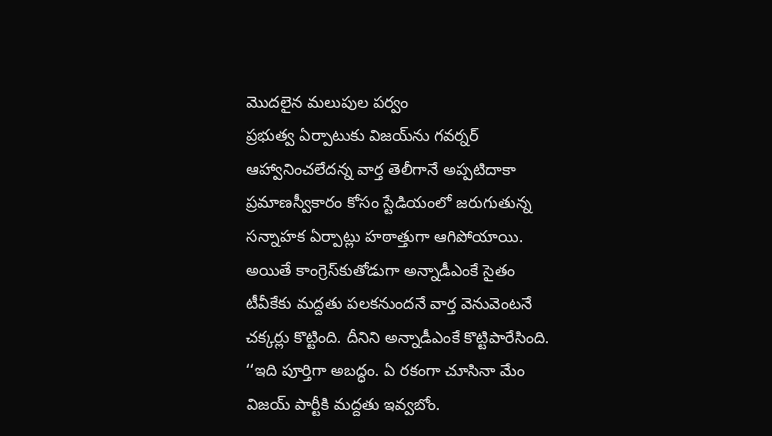మొదలైన మలుపుల పర్వం
ప్రభుత్వ ఏర్పాటుకు విజయ్‌ను గవర్నర్‌ ఆహ్వానించలేదన్న వార్త తెలీగానే అప్పటిదాకా ప్రమాణస్వీకారం కోసం స్టేడియంలో జరుగుతున్న సన్నాహక ఏర్పాట్లు హఠాత్తుగా ఆగిపోయాయి. అయితే కాంగ్రెస్‌కుతోడుగా అన్నాడీఎంకే సైతం టీవీకేకు మద్దతు పలకనుందనే వార్త వెనువెంటనే చక్కర్లు కొట్టింది. దీనిని అన్నాడీఎంకే కొట్టిపారేసింది. ‘‘ఇది పూర్తిగా అబద్ధం. ఏ రకంగా చూసినా మేం విజయ్‌ పార్టీకి మద్దతు ఇవ్వబోం.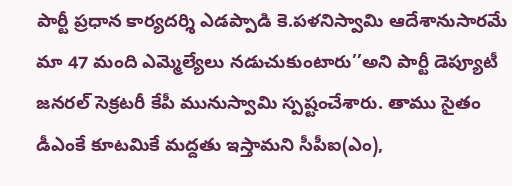పార్టీ ప్రధాన కార్యదర్శి ఎడప్పాడి కె.పళనిస్వామి ఆదేశానుసారమే మా 47 మంది ఎమ్మెల్యేలు నడుచుకుంటారు’’అని పార్టీ డెప్యూటీ జనరల్‌ సెక్రటరీ కేపీ మునుస్వామి స్పష్టంచేశారు. తాము సైతం డీఎంకే కూటమికే మద్దతు ఇస్తామని సీపీఐ(ఎం),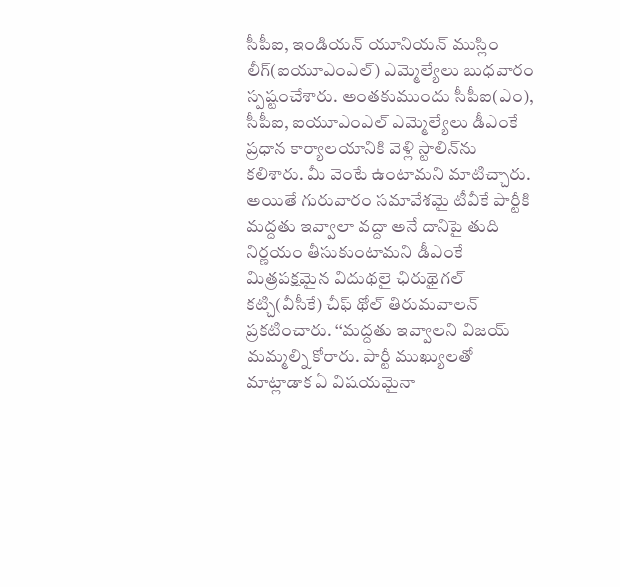సీపీఐ, ఇండియన్‌ యూనియన్‌ ముస్లిం లీగ్‌(ఐయూఎంఎల్‌) ఎమ్మెల్యేలు బుధవారం స్పష్టంచేశారు. అంతకుముందు సీపీఐ(ఎం), సీపీఐ, ఐయూఎంఎల్‌ ఎమ్మెల్యేలు డీఎంకే ప్రధాన కార్యాలయానికి వెళ్లి స్టాలిన్‌ను కలిశారు. మీ వెంటే ఉంటామని మాటిచ్చారు. అయితే గురువారం సమావేశమై టీవీకే పార్టీకి మద్దతు ఇవ్వాలా వద్దా అనే దానిపై తుది నిర్ణయం తీసుకుంటామని డీఎంకే మిత్రపక్షమైన విదుథలై ఛిరుథైగల్‌ కట్చి(వీసీకే) చీఫ్‌ థోల్‌ తిరుమవాలన్‌ ప్రకటించారు. ‘‘మద్దతు ఇవ్వాలని విజయ్‌ మమ్మల్ని కోరారు. పార్టీ ముఖ్యులతో మాట్లాడాక ఏ విషయమైనా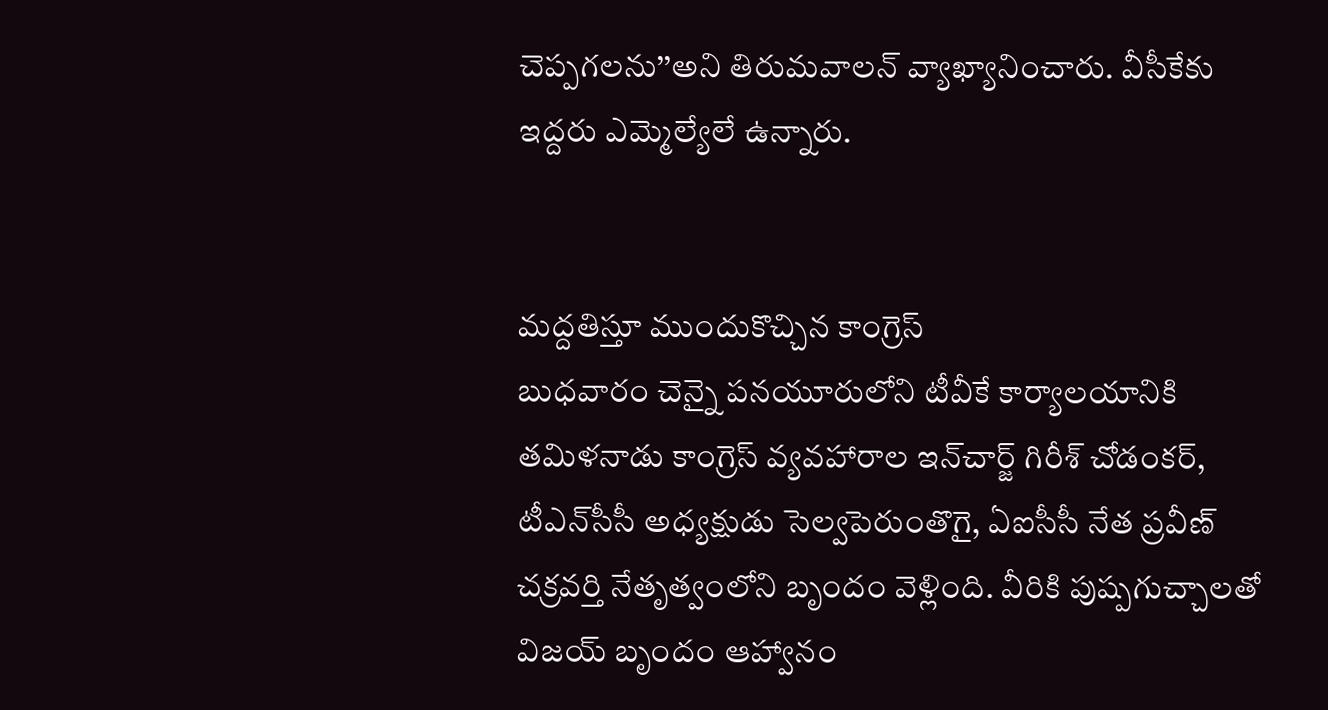చెప్పగలను’’అని తిరుమవాలన్‌ వ్యాఖ్యానించారు. వీసీకేకు ఇద్దరు ఎమ్మెల్యేలే ఉన్నారు.


మద్దతిస్తూ ముందుకొచ్చిన కాంగ్రెస్‌
బుధవారం చెన్నై పనయూరులోని టీవీకే కార్యాలయానికి తమిళనాడు కాంగ్రెస్‌ వ్యవహారాల ఇన్‌చార్జ్‌ గిరీశ్‌ చోడంకర్, టీఎన్‌సీసీ అధ్యక్షుడు సెల్వపెరుంతొగై, ఏఐసీసీ నేత ప్రవీణ్‌ చక్రవర్తి నేతృత్వంలోని బృందం వెళ్లింది. వీరికి పుష్పగుచ్చాలతో విజయ్‌ బృందం ఆహ్వానం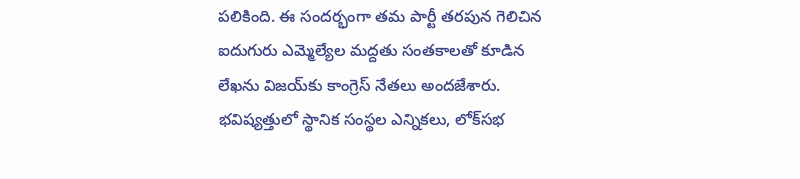పలికింది. ఈ సందర్భంగా తమ పార్టీ తరపున గెలిచిన ఐదుగురు ఎమ్మెల్యేల మద్దతు సంతకాలతో కూడిన లేఖను విజయ్‌కు కాంగ్రెస్‌ నేతలు అందజేశారు. భవిష్యత్తులో స్థానిక సంస్థల ఎన్నికలు, లోక్‌సభ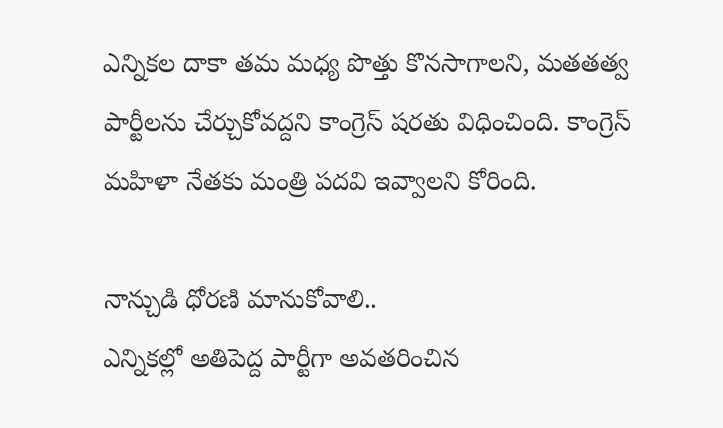ఎన్నికల దాకా తమ మధ్య పొత్తు కొనసాగాలని, మతతత్వ పార్టీలను చేర్చుకోవద్దని కాంగ్రెస్‌ షరతు విధించింది. కాంగ్రెస్‌ మహిళా నేతకు మంత్రి పదవి ఇవ్వాలని కోరింది.

నాన్చుడి ధోరణి మానుకోవాలి..
ఎన్నికల్లో అతిపెద్ద పార్టీగా అవతరించిన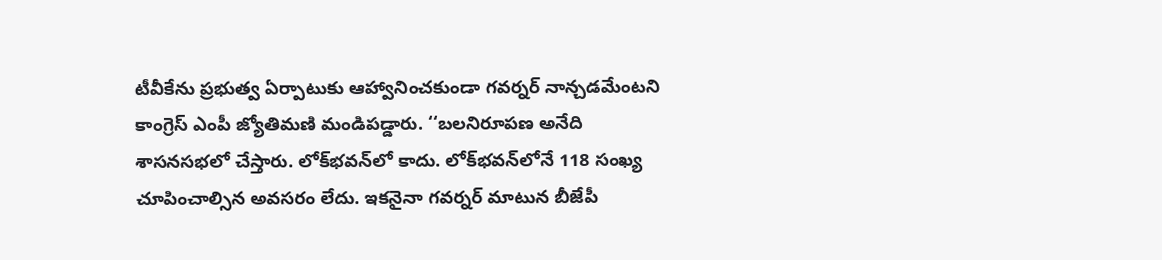టీవీకేను ప్రభుత్వ ఏర్పాటుకు ఆహ్వానించకుండా గవర్నర్‌ నాన్చడమేంటని కాంగ్రెస్‌ ఎంపీ జ్యోతిమణి మండిపడ్డారు. ‘‘బలనిరూపణ అనేది శాసనసభలో చేస్తారు. లోక్‌భవన్‌లో కాదు. లోక్‌భవన్‌లోనే 118 సంఖ్య చూపించాల్సిన అవసరం లేదు. ఇకనైనా గవర్నర్‌ మాటున బీజేపీ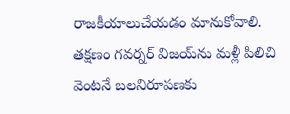రాజకీయాలుచేయడం మానుకోవాలి. తక్షణం గవర్నర్‌ విజయ్‌ను మళ్లీ పిలిచి వెంటనే బలనిరూపణకు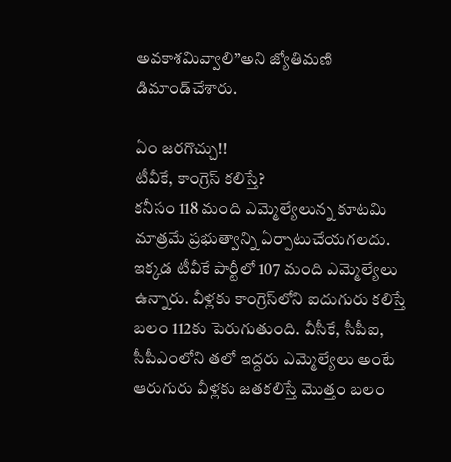అవకాశమివ్వాలి’’అని జ్యోతిమణి డిమాండ్‌చేశారు.

ఏం జరగొచ్చు!!
టీవీకే, కాంగ్రెస్‌ కలిస్తే?
కనీసం 118 మంది ఎమ్మెల్యేలున్న కూటమి మాత్రమే ప్రభుత్వాన్ని ఏర్పాటుచేయగలదు. ఇక్కడ టీవీకే పార్టీలో 107 మంది ఎమ్మెల్యేలు ఉన్నారు. వీళ్లకు కాంగ్రెస్‌లోని ఐదుగురు కలిస్తే బలం 112కు పెరుగుతుంది. వీసీకే, సీపీఐ, సీపీఎంలోని తలో ఇద్దరు ఎమ్మెల్యేలు అంటే ఆరుగురు వీళ్లకు జతకలిస్తే మొత్తం బలం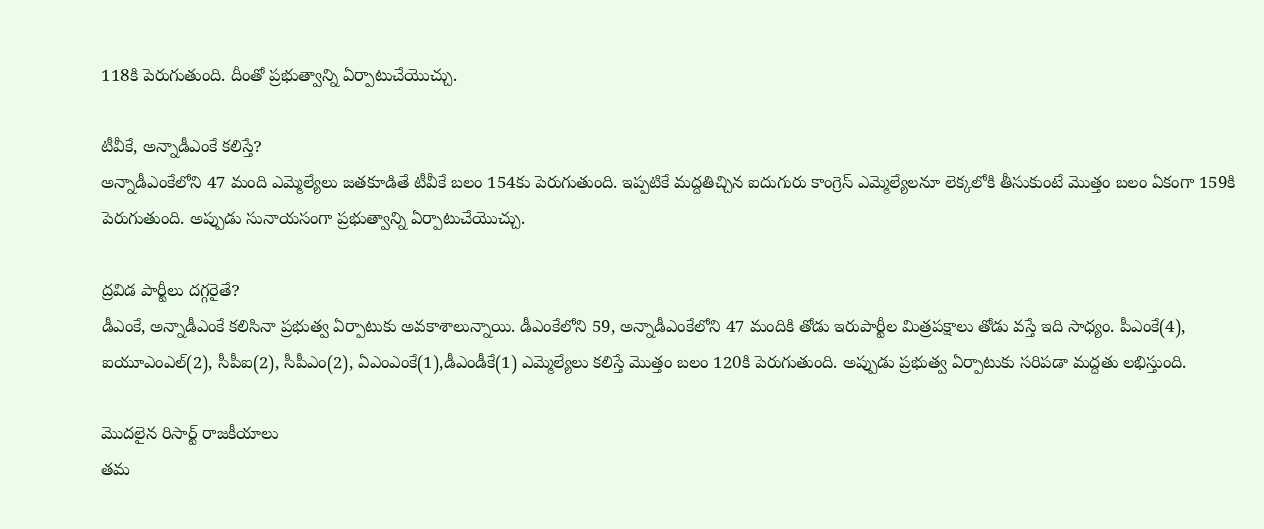118కి పెరుగుతుంది. దీంతో ప్రభుత్వాన్ని ఏర్పాటుచేయొచ్చు.

టీవీకే, అన్నాడీఎంకే కలిస్తే?
అన్నాడీఎంకేలోని 47 మంది ఎమ్మెల్యేలు జతకూడితే టీవీకే బలం 154కు పెరుగుతుంది. ఇప్పటికే మద్దతిచ్చిన ఐదుగురు కాంగ్రెస్‌ ఎమ్మెల్యేలనూ లెక్కలోకి తీసుకుంటే మొత్తం బలం ఏకంగా 159కి పెరుగుతుంది. అప్పుడు సునాయసంగా ప్రభుత్వాన్ని ఏర్పాటుచేయొచ్చు.

ద్రవిడ పార్టీలు దగ్గరైతే?
డీఎంకే, అన్నాడీఎంకే కలిసినా ప్రభుత్వ ఏర్పాటుకు అవకాశాలున్నాయి. డీఎంకేలోని 59, అన్నాడీఎంకేలోని 47 మందికి తోడు ఇరుపార్టీల మిత్రపక్షాలు తోడు వస్తే ఇది సాధ్యం. పీఎంకే(4), ఐయూఎంఎల్‌(2), సీపీఐ(2), సీపీఎం(2), ఏఎంఎంకే(1),డీఎండీకే(1) ఎమ్మెల్యేలు కలిస్తే మొత్తం బలం 120కి పెరుగుతుంది. అప్పుడు ప్రభుత్వ ఏర్పాటుకు సరిపడా మద్దతు లభిస్తుంది.

మొదలైన రిసార్ట్‌ రాజకీయాలు
తమ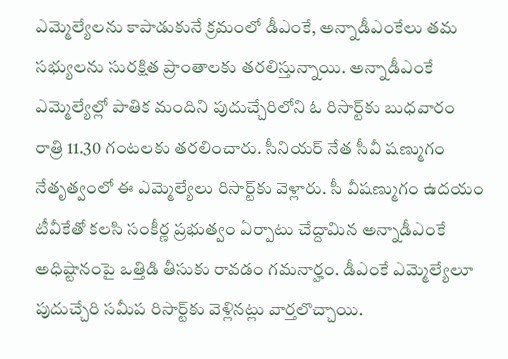ఎమ్మెల్యేలను కాపాడుకునే క్రమంలో డీఎంకే, అన్నాడీఎంకేలు తమ సభ్యులను సురక్షిత ప్రాంతాలకు తరలిస్తున్నాయి. అన్నాడీఎంకే ఎమ్మెల్యేల్లో పాతిక మందిని పుదుచ్చేరిలోని ఓ రిసార్ట్‌కు బుధవారం రాత్రి 11.30 గంటలకు తరలించారు. సీనియర్‌ నేత సీవీ షణ్ముగం నేతృత్వంలో ఈ ఎమ్మెల్యేలు రిసార్ట్‌కు వెళ్లారు. సీ వీషణ్ముగం ఉదయం టీవీకేతో కలసి సంకీర్ణ ప్రభుత్వం ఏర్పాటు చేద్దామిన అన్నాడీఎంకే అధిష్టానంపై ఒత్తిడి తీసుకు రావడం గమనార్హం. డీఎంకే ఎమ్మెల్యేలూ పుదుచ్చేరి సమీప రిసార్ట్‌కు వెళ్లినట్లు వార్తలొచ్చాయి.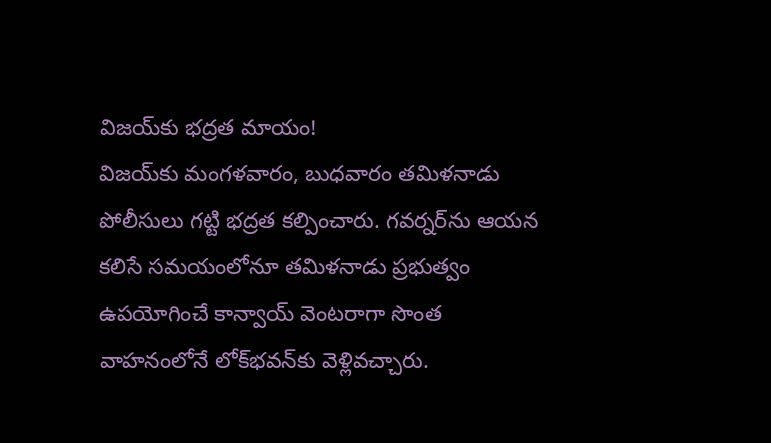విజయ్‌కు భద్రత మాయం!
విజయ్‌కు మంగళవారం, బుధవారం తమిళనాడు పోలీసులు గట్టి భద్రత కల్పించారు. గవర్నర్‌ను ఆయన కలిసే సమయంలోనూ తమిళనాడు ప్రభుత్వం ఉపయోగించే కాన్వాయ్‌ వెంటరాగా సొంత వాహనంలోనే లోక్‌భవన్‌కు వెళ్లివచ్చారు.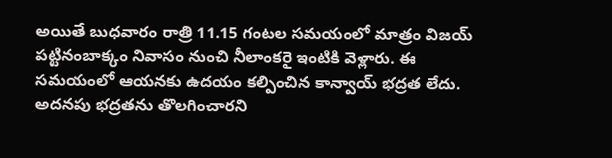అయితే బుధవారం రాత్రి 11.15 గంటల సమయంలో మాత్రం విజయ్‌ పట్టినంబాక్కం నివాసం నుంచి నీలాంకరై ఇంటికి వెళ్లారు. ఈ సమయంలో ఆయనకు ఉదయం కల్పించిన కాన్వాయ్‌ భద్రత లేదు. అదనపు భద్రతను తొలగించారని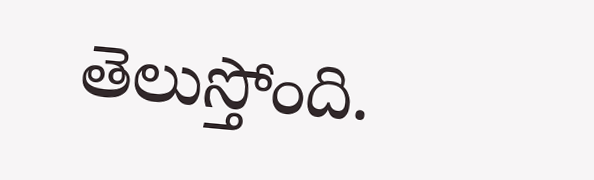తెలుస్తోంది.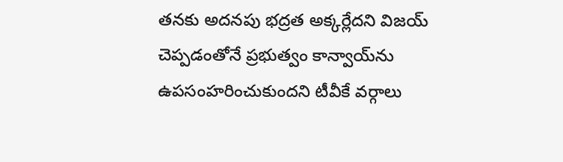తనకు అదనపు భద్రత అక్కర్లేదని విజయ్‌ చెప్పడంతోనే ప్రభుత్వం కాన్వాయ్‌ను ఉపసంహరించుకుందని టీవీకే వర్గాలు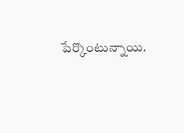పేర్కొంటున్నాయి.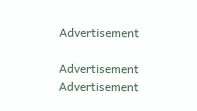Advertisement

Advertisement
Advertisement